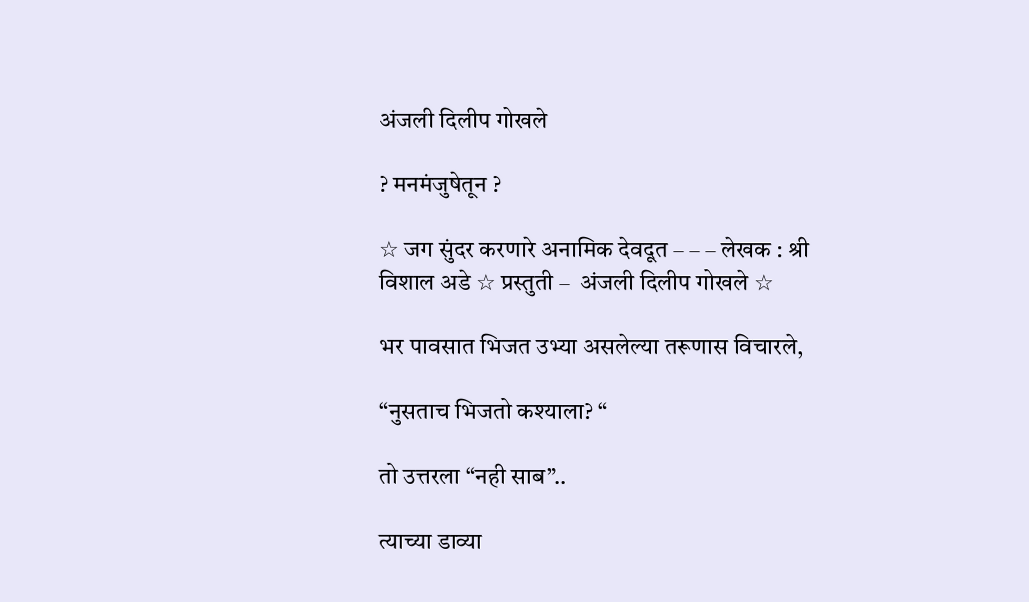अंजली दिलीप गोखले

? मनमंजुषेतून ?

☆ जग सुंदर करणारे अनामिक देवदूत – – – लेखक : श्री विशाल अडे ☆ प्रस्तुती –  अंजली दिलीप गोखले ☆

भर पावसात भिजत उभ्या असलेल्या तरूणास विचारले,

“नुसताच भिजतो कश्याला? “

तो उत्तरला “नही साब”..

त्याच्या डाव्या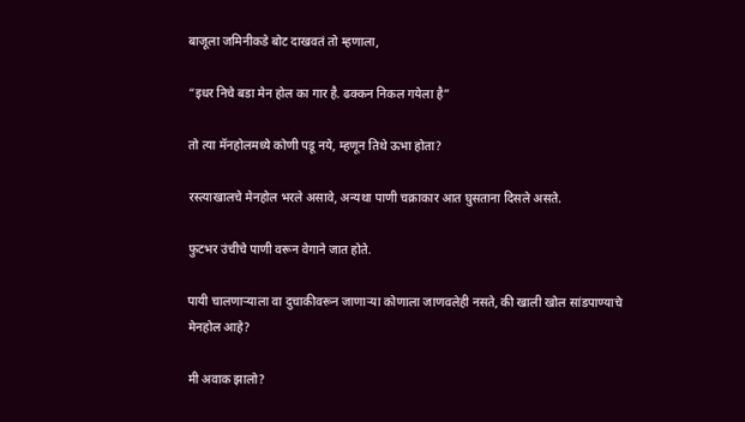बाजूला जमिनीकडे बोट दाखवतं तो म्हणाला,

“इधर निचे बडा मेन होल का गार है. ढक्कन निकल गयेला है”

तो त्या मॅनहोलमध्ये कोणी पडू नये, म्हणून तिथे ऊभा होता?

रस्त्याखालचे मेनहोल भरले असावे, अन्यथा पाणी चक्राकार आत घुसताना दिसले असते.

फुटभर उंचीचे पाणी वरून वेगाने जात होते.

पायी चालणाऱ्याला वा दुचाकीवरून जाणाऱ्या कोणाला जाणवलेही नसते, की खाली खोल सांडपाण्याचे मेनहोल आहे?

मी अवाक झालो?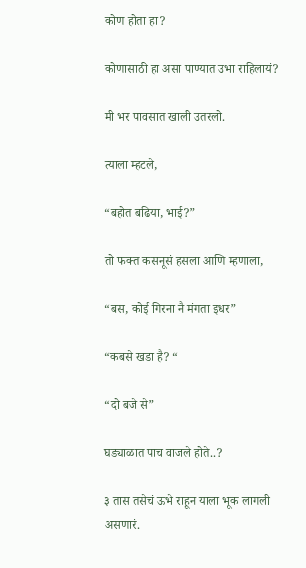कोण होता हा?

कोणासाठी हा असा पाण्यात उभा राहिलायं?

मी भर पावसात खाली उतरलो.

त्याला म्हटले,

“बहोत बढिया, भाई?”

तो फक्त कसनूसं हसला आणि म्हणाला,

“बस, कोई गिरना नै मंगता इधर”

“कबसे खडा है? “

“दो बजे से”

घड्याळात पाच वाजले होते..?

३ तास तसेचं ऊभे राहून याला भूक लागली असणारं.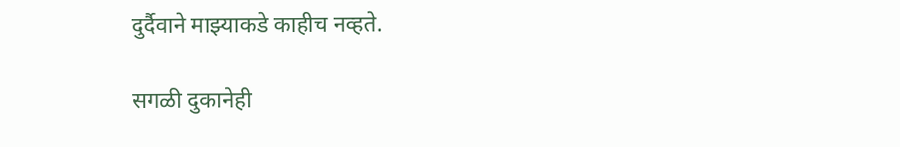दुर्दैवाने माझ्याकडे काहीच नव्हते.

सगळी दुकानेही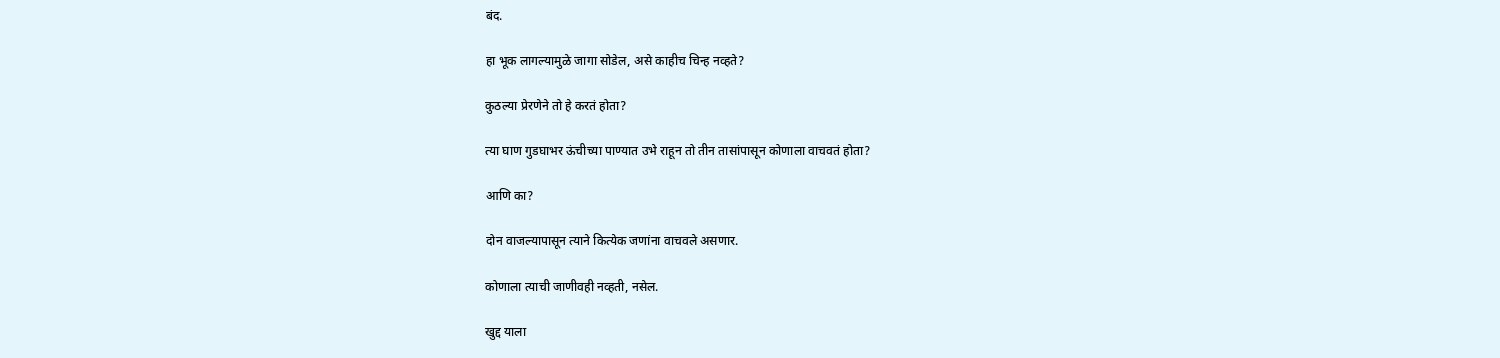बंद.

हा भूक लागल्यामुळे जागा सोडेल, असे काहीच चिन्ह नव्हते?

कुठल्या प्रेरणेने तो हे करतं होता?

त्या घाण गुडघाभर ऊंचीच्या पाण्यात उभे राहून तो तीन तासांपासून कोणाला वाचवतं होता?

आणि का?

दोन वाजल्यापासून त्याने कित्येक जणांना वाचवले असणार.

कोणाला त्याची जाणीवही नव्हती, नसेल.

खुद्द याला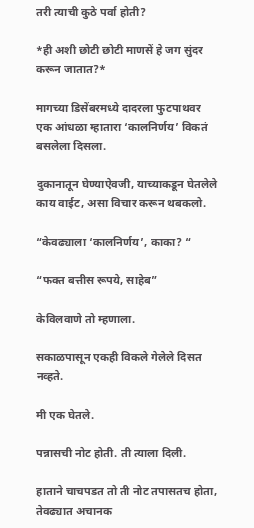तरी त्याची कुठे पर्वा होती?

*ही अशी छोटी छोटी माणसें हे जग सुंदर करून जातात?*

मागच्या डिसेंबरमध्ये दादरला फुटपाथवर एक आंधळा म्हातारा ‘कालनिर्णय’ विकतं बसलेला दिसला.

दुकानातून घेण्याऐवजी, याच्याकडून घेतलेले काय वाईट, असा विचार करून थबकलो.

“केवढ्याला ‘कालनिर्णय’, काका? “

“फक्त बत्तीस रूपये, साहेब”

केविलवाणे तो म्हणाला.

सकाळपासून एकही विकले गेलेले दिसत नव्हते.

मी एक घेतले.

पन्नासची नोट होती. ती त्याला दिली.

हाताने चाचपडत तो ती नोट तपासतच होता, तेवढ्यात अचानक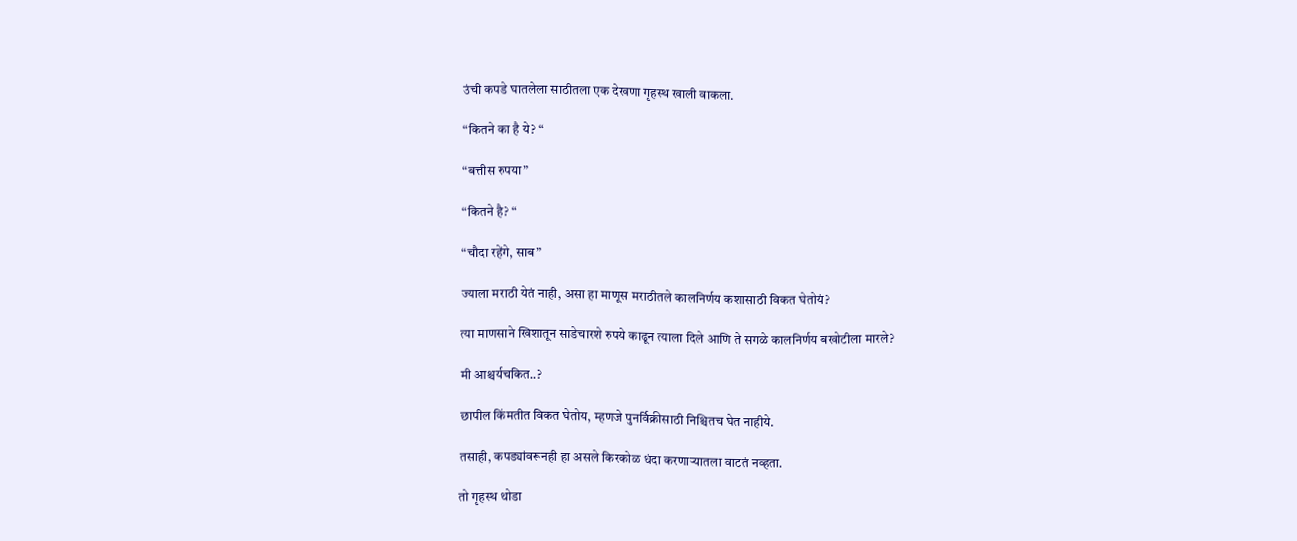उंची कपडे घातलेला साठीतला एक देखणा गृहस्थ खाली वाकला.

“कितने का है ये? “

“बत्तीस रुपया”

“कितने है? “

“चौदा रहेंगे, साब”

ज्याला मराठी येतं नाही, असा हा माणूस मराठीतले कालनिर्णय कशासाठी विकत घेतोयं?

त्या माणसाने खिशातून साडेचारशे रुपये काढून त्याला दिले आणि ते सगळे कालनिर्णय बखोटीला मारले?

मी आश्चर्यचकित..?

छापील किंमतीत विकत घेतोय, म्हणजे पुनर्विक्रीसाठी निश्चितच घेत नाहीये.

तसाही, कपड्यांवरूनही हा असले किरकोळ धंदा करणाऱ्यातला वाटतं नव्हता.

तो गृहस्थ थोडा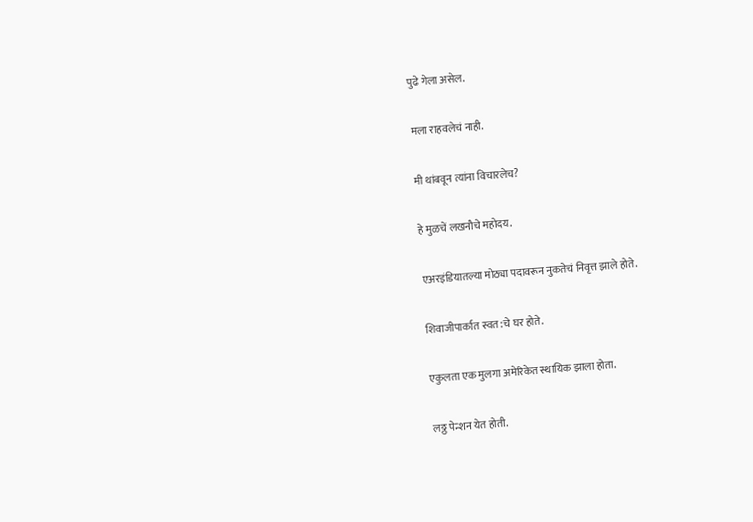पुढे गेला असेल.

मला राहवलेचं नाही.

मी थांबवून त्यांना विचारलेच?

हे मुळचें लखनौचे महोदय.

एअरइंडियातल्या मोठ्या पदावरून नुकतेचं निवृत्त झाले होते.

शिवाजीपार्कात स्वत:चे घर होते.

एकुलता एक मुलगा अमेरिकेत स्थायिक झाला होता.

लठ्ठ पेन्शन येत होती.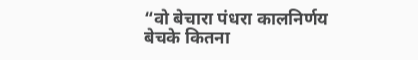“वो बेचारा पंधरा कालनिर्णय बेचके कितना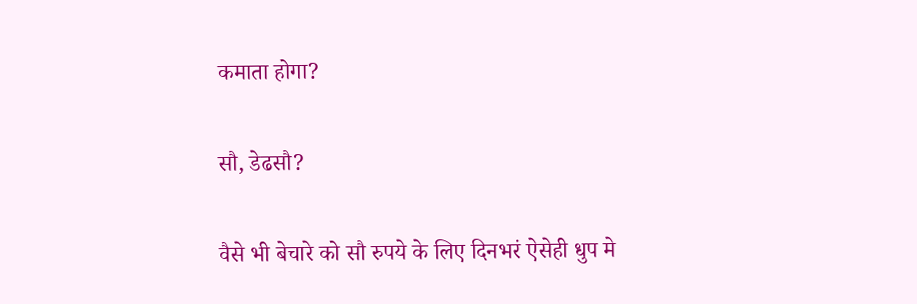कमाता होगा?

सौ, डेढसौ?

वैसे भी बेचारे को सौ रुपये के लिए दिनभरं ऐसेही धुप मे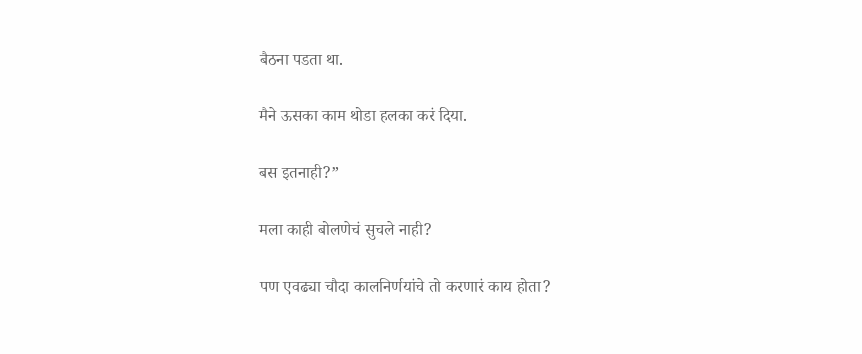बैठना पडता था.

मैने ऊसका काम थोडा हलका करं दिया.

बस इतनाही?”

मला काही बोलणेचं सुचले नाही?

पण एवढ्या चौदा कालनिर्णयांचे तो करणारं काय होता?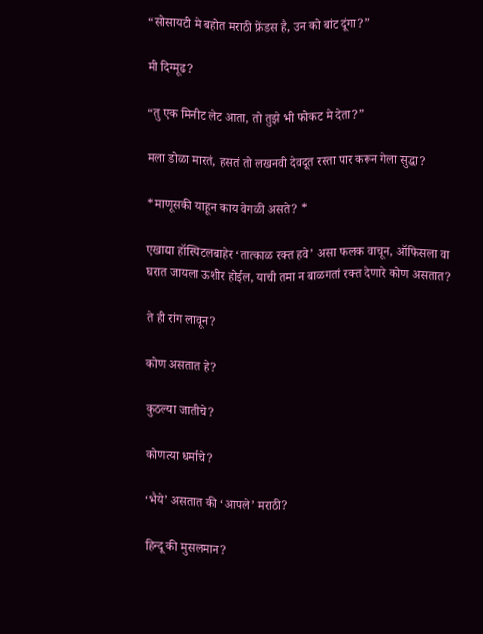“सोसायटी मे बहोत मराठी फ्रेंडस है, उन को बांट दूंगा?”

मी दिग्मूढ?

“तु एक मिनीट लेट आता, तो तुझे भी फोकट मे देता?”

मला डोळा मारतं, हसतं तो लखनवी देवदूत रस्ता पार करून गेला सुद्धा?

*माणूसकी याहून काय वेगळी असते? *

एखाद्या हॉस्पिटलबाहेर ‘तात्काळ रक्त हवे’ असा फलक वाचून, ऑफिसला वा घरात जायला ऊशीर होईल, याची तमा न बाळगतां रक्त देणारे कोण असतात?

ते ही रांग लावून?

कोण असतात हे?

कुठल्या जातीचे?

कोणत्या धर्माचे?

‘भैये’ असतात की ‘आपले’ मराठी?

हिन्दू की मुसलमान?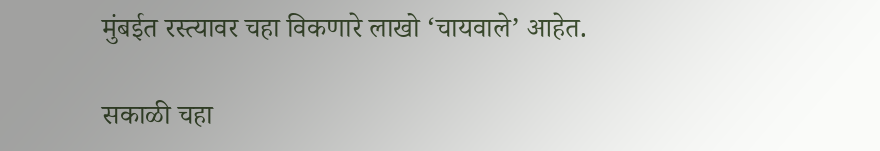मुंबईत रस्त्यावर चहा विकणारे लाखो ‘चायवाले’ आहेत.

सकाळी चहा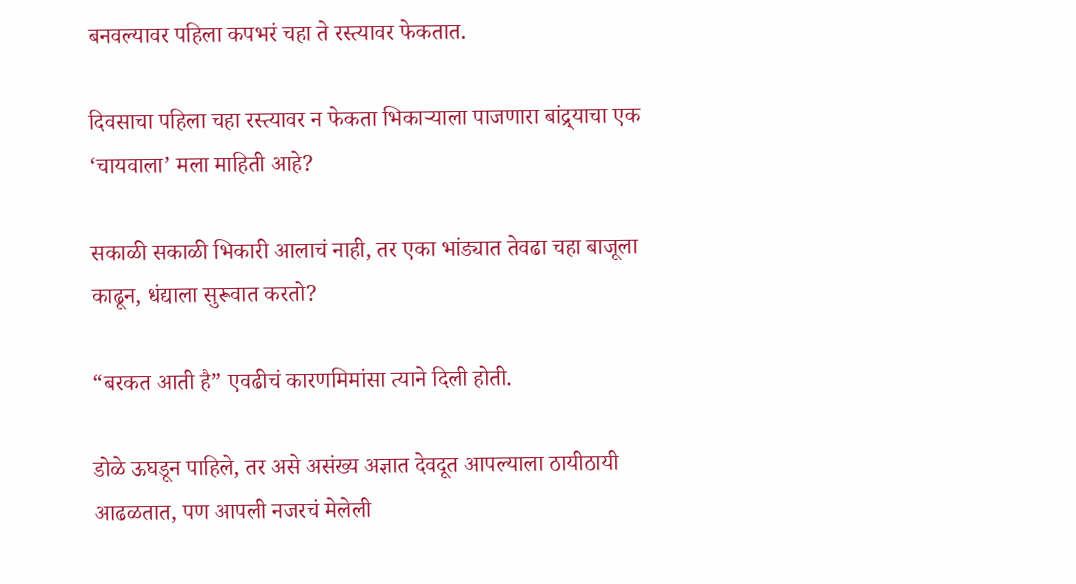बनवल्यावर पहिला कपभरं चहा ते रस्त्यावर फेकतात.

दिवसाचा पहिला चहा रस्त्यावर न फेकता भिकाऱ्याला पाजणारा बांद्र्याचा एक ‘चायवाला’ मला माहिती आहे?

सकाळी सकाळी भिकारी आलाचं नाही, तर एका भांड्यात तेवढा चहा बाजूला काढून, धंद्याला सुरूवात करतो?

“बरकत आती है” एवढीचं कारणमिमांसा त्याने दिली होती.

डोळे ऊघडून पाहिले, तर असे असंख्य अज्ञात देवदूत आपल्याला ठायीठायी आढळतात, पण आपली नजरचं मेलेली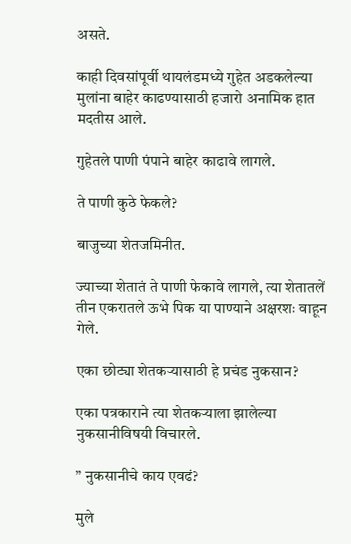असते.

काही दिवसांपूर्वी थायलंडमध्ये गुहेत अडकलेल्या मुलांना बाहेर काढण्यासाठी हजारो अनामिक हात मदतीस आले.

गुहेतले पाणी पंपाने बाहेर काढावे लागले.

ते पाणी कुठे फेकले?

बाजुच्या शेतजमिनीत.

ज्याच्या शेतातं ते पाणी फेकावे लागले, त्या शेतातलें तीन एकरातले ऊभे पिक या पाण्याने अक्षरशः वाहून गेले.

एका छोट्या शेतकऱ्यासाठी हे प्रचंड नुकसान?

एका पत्रकाराने त्या शेतकऱ्याला झालेल्या नुकसानीविषयी विचारले.

” नुकसानीचे काय एवढं?

मुले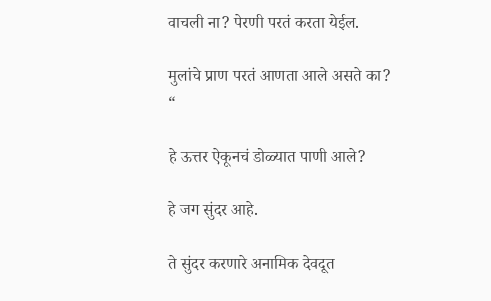वाचली ना? पेरणी परतं करता येईल.

मुलांचे प्राण परतं आणता आले असते का? “

हे ऊत्तर ऐकूनचं डोळ्यात पाणी आले?

हे जग सुंदर आहे.

ते सुंदर करणारे अनामिक देवदूत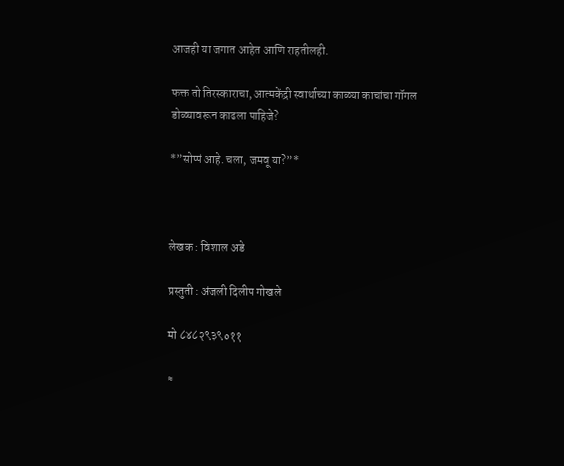आजही या जगात आहेत आणि राहतीलही.

फक्त तो तिरस्काराचा, आत्मकेंद्री स्वार्थाच्या काळ्या काचांचा गॉगल डोळ्यावरून काढला पाहिजे?

*”सोप्पं आहे. चला, जमवू या?”*



लेखक : विशाल अडे

प्रस्तुती : अंजली दिलीप गोखले

मो ८४८२९३९०११

≈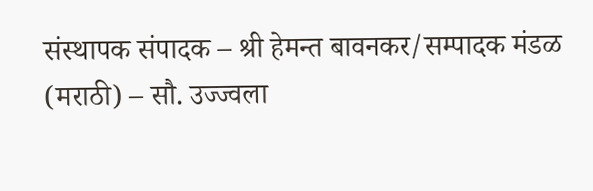संस्थापक संपादक – श्री हेमन्त बावनकर/सम्पादक मंडळ (मराठी) – सौ. उज्ज्वला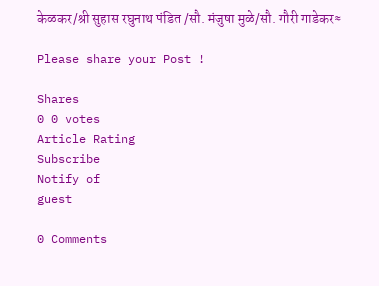केळकर/श्री सुहास रघुनाथ पंडित /सौ. मंजुषा मुळे/सौ. गौरी गाडेकर≈

Please share your Post !

Shares
0 0 votes
Article Rating
Subscribe
Notify of
guest

0 Comments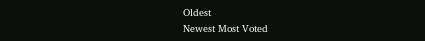Oldest
Newest Most Voted